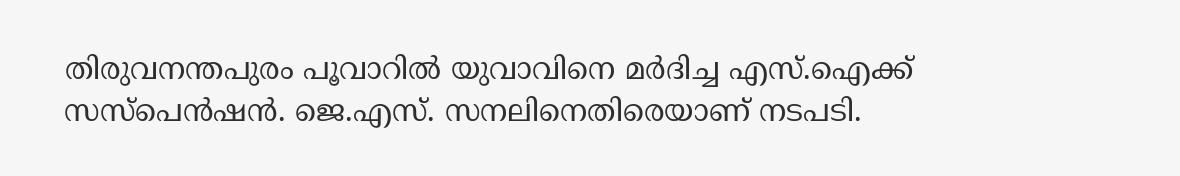തിരുവനന്തപുരം പൂവാറില്‍ യുവാവിനെ മര്‍ദിച്ച എസ്.ഐക്ക് സസ്പെന്‍ഷന്‍. ജെ.എസ്. സനലിനെതിരെയാണ് നടപടി.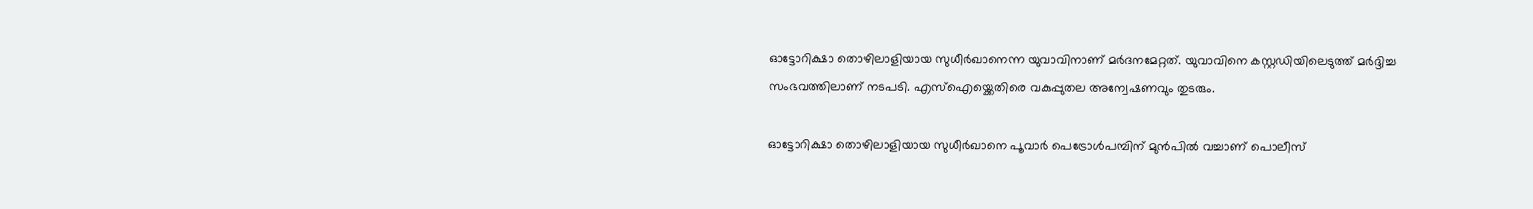ഓട്ടോറിക്ഷാ തൊഴിലാളിയായ സുധീര്‍ഖാനെന്ന യുവാവിനാണ് മര്‍ദനമേറ്റത്. യുവാവിനെ കസ്റ്റഡിയിലെടുത്ത് മർദ്ദിച്ച സംഭവത്തിലാണ് നടപടി. എസ്ഐയ്ക്കെതിരെ വകുപ്പുതല അന്വേഷണവും തുടരും.

ഓട്ടോറിക്ഷാ തൊഴിലാളിയായ സുധീർഖാനെ പൂവാർ പെട്രോൾപമ്പിന് മുൻപിൽ വച്ചാണ് പൊലീസ്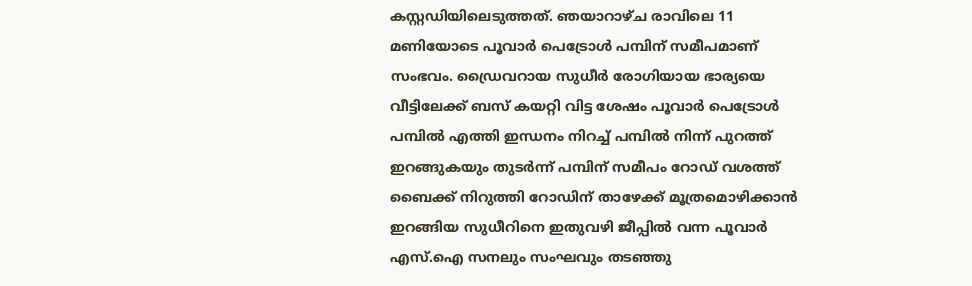കസ്റ്റഡിയിലെടുത്തത്. ഞയാറാഴ്ച രാവിലെ 11 മണിയോടെ പൂവാർ പെട്രോൾ പമ്പിന് സമീപമാണ് സംഭവം. ഡ്രൈവറായ സുധീർ രോഗിയായ ഭാര്യയെ വീട്ടിലേക്ക് ബസ് കയറ്റി വിട്ട ശേഷം പൂവാർ പെട്രോൾ പമ്പിൽ എത്തി ഇന്ധനം നിറച്ച് പമ്പിൽ നിന്ന് പുറത്ത് ഇറങ്ങുകയും തുടർന്ന് പമ്പിന് സമീപം റോഡ് വശത്ത് ബൈക്ക് നിറുത്തി റോഡിന് താഴേക്ക് മൂത്രമൊഴിക്കാൻ ഇറങ്ങിയ സുധീറിനെ ഇതുവഴി ജീപ്പിൽ വന്ന പൂവാർ എസ്.ഐ സനലും സംഘവും തടഞ്ഞു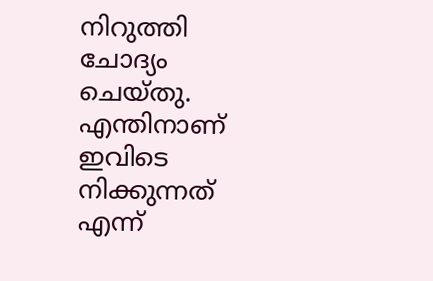നിറുത്തി ചോദ്യം ചെയ്തു. എന്തിനാണ് ഇവിടെ നിക്കുന്നത് എന്ന്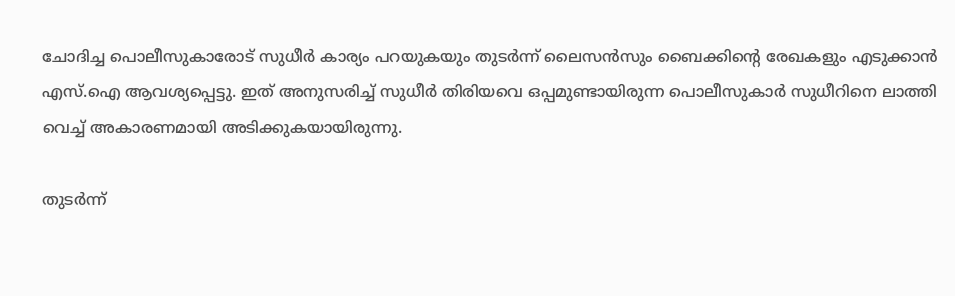ചോദിച്ച പൊലീസുകാരോട് സുധീർ കാര്യം പറയുകയും തുടർന്ന് ലൈസൻസും ബൈക്കിന്റെ രേഖകളും എടുക്കാൻ എസ്.ഐ ആവശ്യപ്പെട്ടു. ഇത് അനുസരിച്ച് സുധീർ തിരിയവെ ഒപ്പമുണ്ടായിരുന്ന പൊലീസുകാർ സുധീറിനെ ലാത്തി വെച്ച് അകാരണമായി അടിക്കുകയായിരുന്നു.

തുടർന്ന്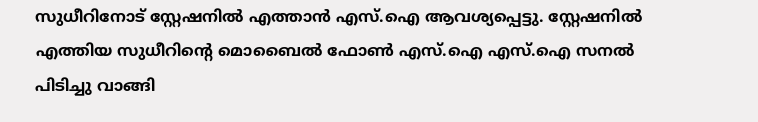സുധീറിനോട് സ്റ്റേഷനിൽ എത്താൻ എസ്.ഐ ആവശ്യപ്പെട്ടു. സ്റ്റേഷനിൽ എത്തിയ സുധീറിന്റെ മൊബൈൽ ഫോൺ എസ്.ഐ എസ്.ഐ സനൽ പിടിച്ചു വാങ്ങി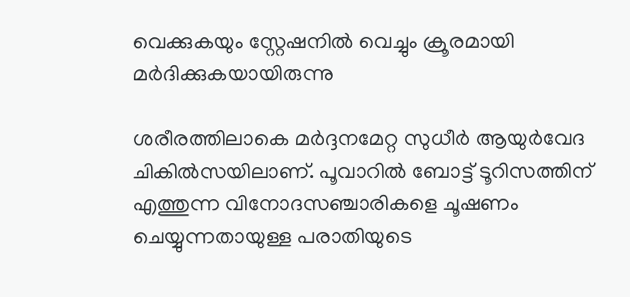വെക്കുകയും സ്റ്റേഷനിൽ വെച്ചും ക്രൂരമായി മർദിക്കുകയായിരുന്നു

ശരീരത്തിലാകെ മർദ്ദനമേറ്റ സുധീർ ആയുർവേദ ചികിൽസയിലാണ്. പൂവാറിൽ ബോട്ട് ടൂറിസത്തിന് എത്തുന്ന വിനോദസഞ്ചാരികളെ ചൂഷണം ചെയ്യുന്നതായുള്ള പരാതിയുടെ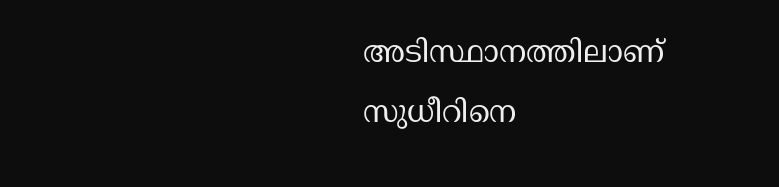അടിസ്ഥാനത്തിലാണ് സുധീറിനെ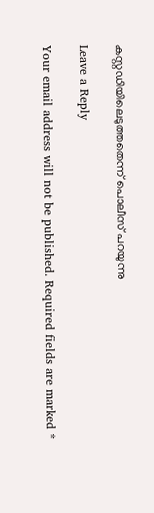കസ്റ്റഡിയിലെടുത്തതെന്ന് പൊലീസ് പറയുന്നു

Leave a Reply

Your email address will not be published. Required fields are marked *